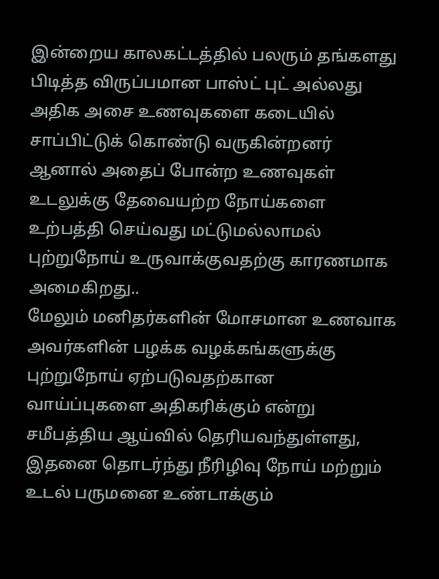இன்றைய காலகட்டத்தில் பலரும் தங்களது பிடித்த விருப்பமான பாஸ்ட் புட் அல்லது அதிக அசை உணவுகளை கடையில் சாப்பிட்டுக் கொண்டு வருகின்றனர் ஆனால் அதைப் போன்ற உணவுகள் உடலுக்கு தேவையற்ற நோய்களை உற்பத்தி செய்வது மட்டுமல்லாமல் புற்றுநோய் உருவாக்குவதற்கு காரணமாக அமைகிறது..
மேலும் மனிதர்களின் மோசமான உணவாக அவர்களின் பழக்க வழக்கங்களுக்கு புற்றுநோய் ஏற்படுவதற்கான வாய்ப்புகளை அதிகரிக்கும் என்று சமீபத்திய ஆய்வில் தெரியவந்துள்ளது, இதனை தொடர்ந்து நீரிழிவு நோய் மற்றும் உடல் பருமனை உண்டாக்கும்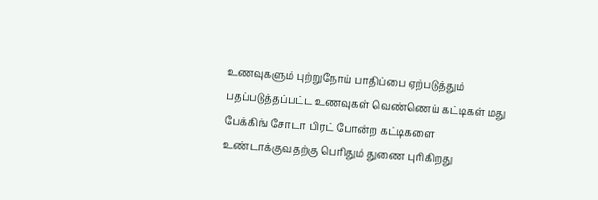உணவுகளும் புற்றுநோய் பாதிப்பை ஏற்படுத்தும் பதப்படுத்தப்பட்ட உணவுகள் வெண்ணெய் கட்டிகள் மது பேக்கிங் சோடா பிரட் போன்ற கட்டிகளை உண்டாக்குவதற்கு பெரிதும் துணை புரிகிறது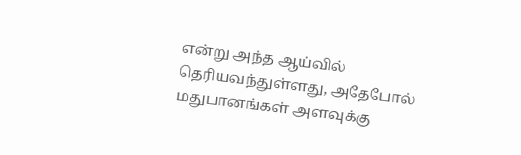என்று அந்த ஆய்வில் தெரியவந்துள்ளது, அதேபோல் மதுபானங்கள் அளவுக்கு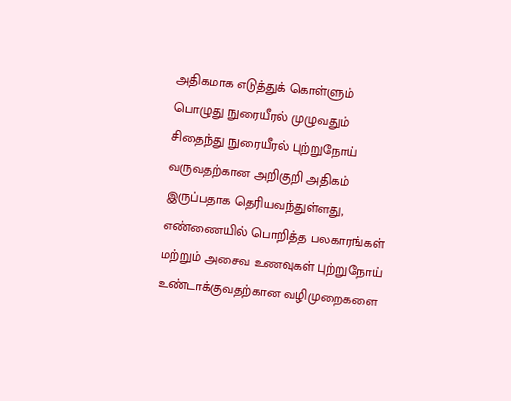அதிகமாக எடுத்துக் கொள்ளும் பொழுது நுரையீரல் முழுவதும் சிதைந்து நுரையீரல் புற்றுநோய் வருவதற்கான அறிகுறி அதிகம் இருப்பதாக தெரியவந்துள்ளது, எண்ணையில் பொறித்த பலகாரங்கள் மற்றும் அசைவ உணவுகள் புற்றுநோய் உண்டாக்குவதற்கான வழிமுறைகளை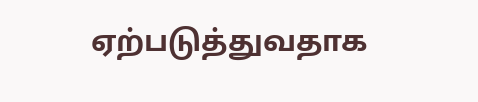ஏற்படுத்துவதாக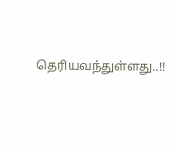தெரியவந்துள்ளது..!!